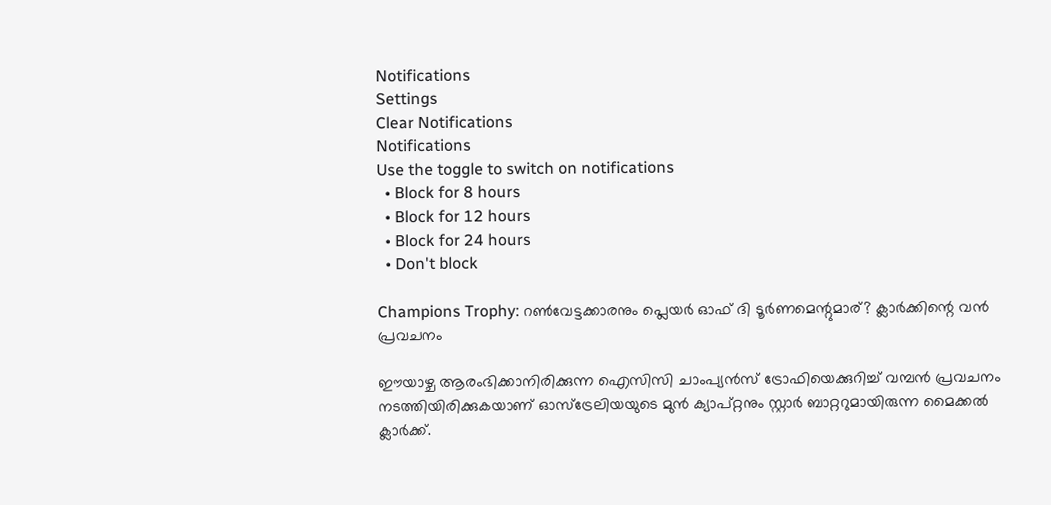Notifications
Settings
Clear Notifications
Notifications
Use the toggle to switch on notifications
  • Block for 8 hours
  • Block for 12 hours
  • Block for 24 hours
  • Don't block

Champions Trophy: റണ്‍വേട്ടക്കാരനും പ്ലെയര്‍ ഓഫ് ദി ടൂര്‍ണമെന്റുമാര്? ക്ലാര്‍ക്കിന്റെ വന്‍ പ്രവചനം

ഈയാഴ്ച ആരംഭിക്കാനിരിക്കുന്ന ഐസിസി ചാംപ്യന്‍സ് ട്രോഫിയെക്കുറിച്ച് വമ്പന്‍ പ്രവചനം നടത്തിയിരിക്കുകയാണ് ഓസ്‌ട്രേലിയയുടെ മുന്‍ ക്യാപ്റ്റനും സ്റ്റാര്‍ ബാറ്ററുമായിരുന്ന മൈക്കല്‍ ക്ലാര്‍ക്ക്.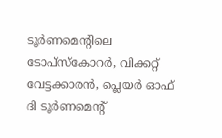ടൂര്‍ണമെന്റിലെ ടോപ്‌സ്‌കോറര്‍, വിക്കറ്റ് വേട്ടക്കാരന്‍, പ്ലെയര്‍ ഓഫ് ദി ടൂര്‍ണമെന്റ്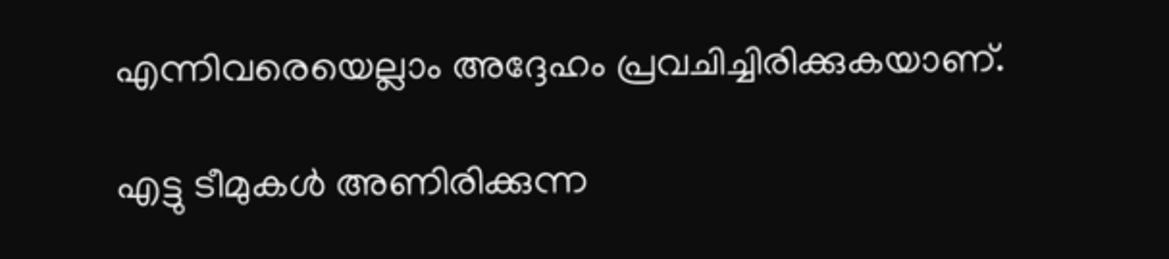എന്നിവരെയെല്ലാം അദ്ദേഹം പ്രവചിച്ചിരിക്കുകയാണ്.

എട്ടു ടീമുകള്‍ അണിരിക്കുന്ന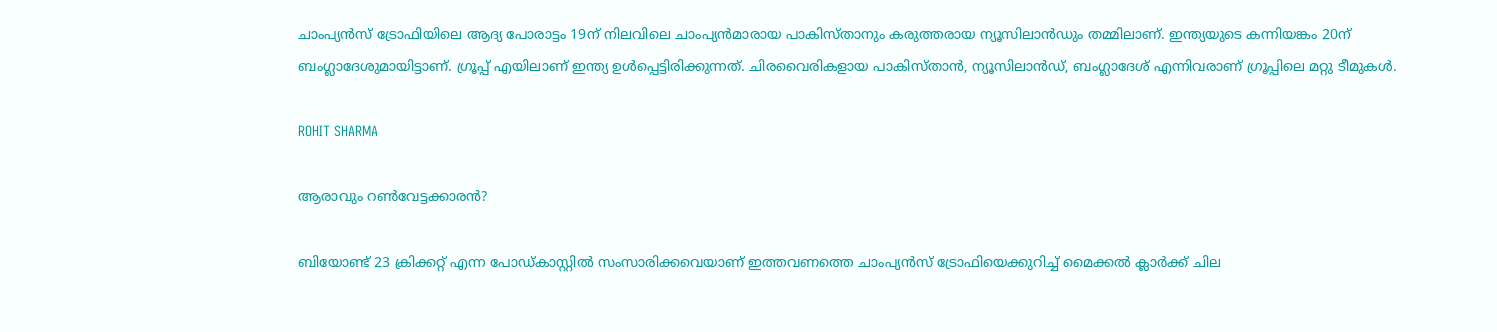ചാംപ്യന്‍സ് ട്രോഫിയിലെ ആദ്യ പോരാട്ടം 19ന് നിലവിലെ ചാംപ്യന്‍മാരായ പാകിസ്താനും കരുത്തരായ ന്യൂസിലാന്‍ഡും തമ്മിലാണ്. ഇന്ത്യയുടെ കന്നിയങ്കം 20ന് ബംഗ്ലാദേശുമായിട്ടാണ്. ഗ്രൂപ്പ് എയിലാണ് ഇന്ത്യ ഉള്‍പ്പെട്ടിരിക്കുന്നത്. ചിരവൈരികളായ പാകിസ്താന്‍, ന്യൂസിലാന്‍ഡ്, ബംഗ്ലാദേശ് എന്നിവരാണ് ഗ്രൂപ്പിലെ മറ്റു ടീമുകള്‍.

ROHIT SHARMA

ആരാവും റണ്‍വേട്ടക്കാരന്‍?

ബിയോണ്ട് 23 ക്രിക്കറ്റ് എന്ന പോഡ്കാസ്റ്റില്‍ സംസാരിക്കവെയാണ് ഇത്തവണത്തെ ചാംപ്യന്‍സ് ട്രോഫിയെക്കുറിച്ച് മൈക്കല്‍ ക്ലാര്‍ക്ക് ചില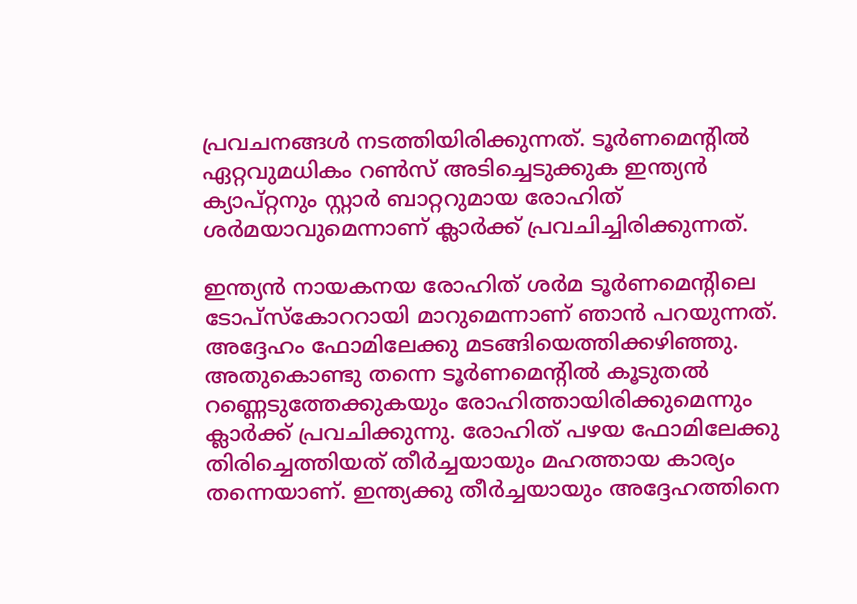പ്രവചനങ്ങള്‍ നടത്തിയിരിക്കുന്നത്. ടൂര്‍ണമെന്റില്‍ ഏറ്റവുമധികം റണ്‍സ് അടിച്ചെടുക്കുക ഇന്ത്യന്‍ ക്യാപ്റ്റനും സ്റ്റാര്‍ ബാറ്ററുമായ രോഹിത് ശര്‍മയാവുമെന്നാണ് ക്ലാര്‍ക്ക് പ്രവചിച്ചിരിക്കുന്നത്.

ഇന്ത്യന്‍ നായകനയ രോഹിത് ശര്‍മ ടൂര്‍ണമെന്റിലെ ടോപ്‌സ്‌കോററായി മാറുമെന്നാണ് ഞാന്‍ പറയുന്നത്. അദ്ദേഹം ഫോമിലേക്കു മടങ്ങിയെത്തിക്കഴിഞ്ഞു. അതുകൊണ്ടു തന്നെ ടൂര്‍ണമെന്റില്‍ കൂടുതല്‍ റണ്ണെടുത്തേക്കുകയും രോഹിത്തായിരിക്കുമെന്നും ക്ലാര്‍ക്ക് പ്രവചിക്കുന്നു. രോഹിത് പഴയ ഫോമിലേക്കു തിരിച്ചെത്തിയത് തീര്‍ച്ചയായും മഹത്തായ കാര്യം തന്നെയാണ്. ഇന്ത്യക്കു തീര്‍ച്ചയായും അദ്ദേഹത്തിനെ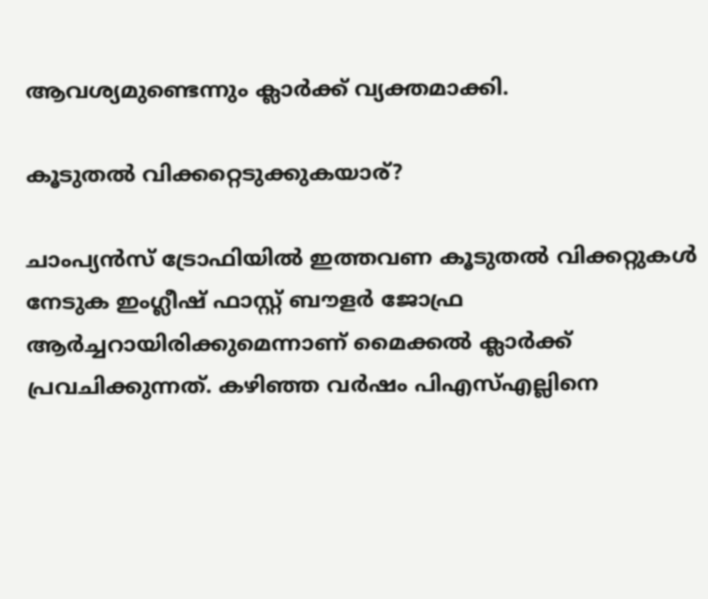ആവശ്യമുണ്ടെന്നും ക്ലാര്‍ക്ക് വ്യക്തമാക്കി.

കൂടുതല്‍ വിക്കറ്റെടുക്കുകയാര്?

ചാംപ്യന്‍സ് ട്രോഫിയില്‍ ഇത്തവണ കൂടുതല്‍ വിക്കറ്റുകള്‍ നേടുക ഇംഗ്ലീഷ് ഫാസ്റ്റ് ബൗളര്‍ ജോഫ്ര ആര്‍ച്ചറായിരിക്കുമെന്നാണ് മൈക്കല്‍ ക്ലാര്‍ക്ക് പ്രവചിക്കുന്നത്. കഴിഞ്ഞ വര്‍ഷം പിഎസ്എല്ലിനെ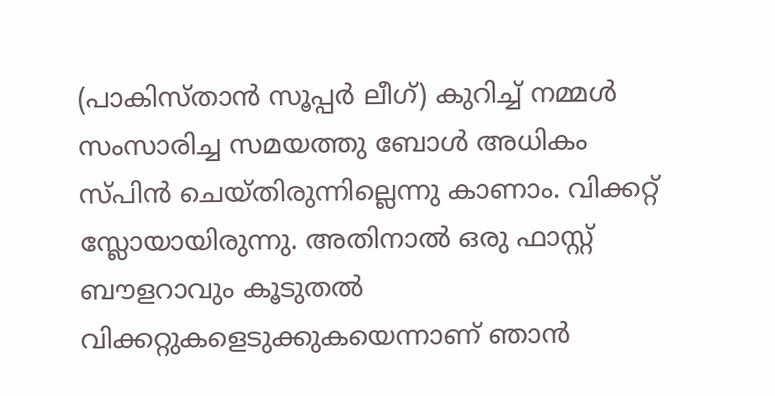(പാകിസ്താന്‍ സൂപ്പര്‍ ലീഗ്) കുറിച്ച് നമ്മള്‍ സംസാരിച്ച സമയത്തു ബോള്‍ അധികം സ്പിന്‍ ചെയ്തിരുന്നില്ലെന്നു കാണാം. വിക്കറ്റ് സ്ലോയായിരുന്നു. അതിനാല്‍ ഒരു ഫാസ്റ്റ് ബൗളറാവും കൂടുതല്‍ വിക്കറ്റുകളെടുക്കുകയെന്നാണ് ഞാന്‍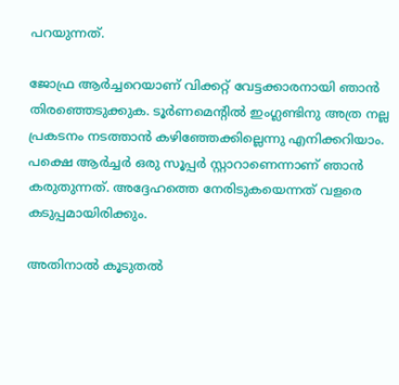പറയുന്നത്.

ജോഫ്ര ആര്‍ച്ചറെയാണ് വിക്കറ്റ് വേട്ടക്കാരനായി ഞാന്‍ തിരഞ്ഞെടുക്കുക. ടൂര്‍ണമെന്റില്‍ ഇംഗ്ലണ്ടിനു അത്ര നല്ല പ്രകടനം നടത്താന്‍ കഴിഞ്ഞേക്കില്ലെന്നു എനിക്കറിയാം. പക്ഷെ ആര്‍ച്ചര്‍ ഒരു സൂപ്പര്‍ സ്റ്റാറാണെന്നാണ് ഞാന്‍ കരുതുന്നത്. അദ്ദേഹത്തെ നേരിടുകയെന്നത് വളരെ കടുപ്പമായിരിക്കും.

അതിനാല്‍ കൂടുതല്‍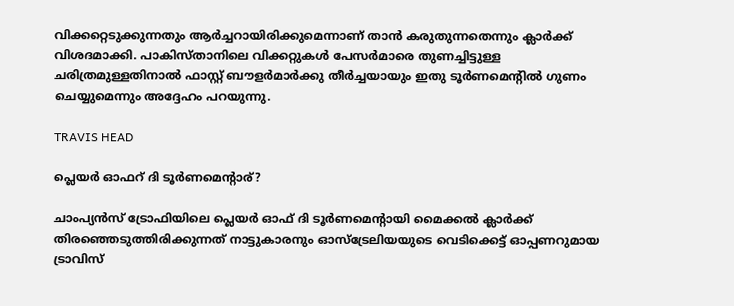വിക്കറ്റെടുക്കുന്നതും ആര്‍ച്ചറായിരിക്കുമെന്നാണ് താന്‍ കരുതുന്നതെന്നും ക്ലാര്‍ക്ക് വിശദമാക്കി. പാകിസ്താനിലെ വിക്കറ്റുകള്‍ പേസര്‍മാരെ തുണച്ചിട്ടുള്ള ചരിത്രമുള്ളതിനാല്‍ ഫാസ്റ്റ് ബൗളര്‍മാര്‍ക്കു തീര്‍ച്ചയായും ഇതു ടൂര്‍ണമെന്റില്‍ ഗുണം ചെയ്യുമെന്നും അദ്ദേഹം പറയുന്നു.

TRAVIS HEAD

പ്ലെയര്‍ ഓഫറ് ദി ടൂര്‍ണമെന്റാര്?

ചാംപ്യന്‍സ് ട്രോഫിയിലെ പ്ലെയര്‍ ഓഫ് ദി ടൂര്‍ണമെന്റായി മൈക്കല്‍ ക്ലാര്‍ക്ക് തിരഞ്ഞെടുത്തിരിക്കുന്നത് നാട്ടുകാരനും ഓസ്‌ട്രേലിയയുടെ വെടിക്കെട്ട് ഓപ്പണറുമായ ട്രാവിസ്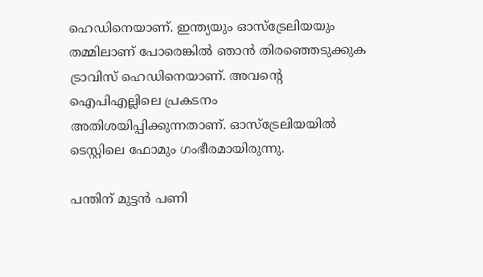ഹെഡിനെയാണ്. ഇന്ത്യയും ഓസ്‌ട്രേലിയയും തമ്മിലാണ് പോരെങ്കില്‍ ഞാന്‍ തിരഞ്ഞെടുക്കുക ട്രാവിസ് ഹെഡിനെയാണ്. അവന്റെ ഐപിഎല്ലിലെ പ്രകടനം അതിശയിപ്പിക്കുന്നതാണ്. ഓസ്‌ട്രേലിയയില്‍ ടെസ്റ്റിലെ ഫോമും ഗംഭീരമായിരുന്നു.

പന്തിന് മുട്ടന്‍ പണി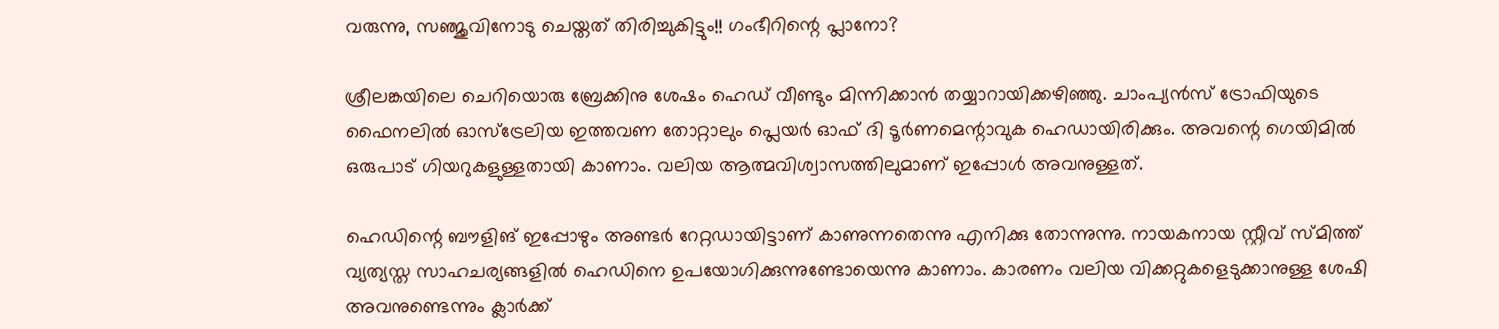വരുന്നു, സഞ്ജുവിനോടു ചെയ്തത് തിരിച്ചുകിട്ടും!! ഗംഭീറിന്റെ പ്ലാനോ?

ശ്രീലങ്കയിലെ ചെറിയൊരു ബ്രേക്കിനു ശേഷം ഹെഡ് വീണ്ടും മിന്നിക്കാന്‍ തയ്യാറായിക്കഴിഞ്ഞു. ചാംപ്യന്‍സ് ട്രോഫിയുടെ ഫൈനലില്‍ ഓസ്‌ട്രേലിയ ഇത്തവണ തോറ്റാലും പ്ലെയര്‍ ഓഫ് ദി ടൂര്‍ണമെന്റാവുക ഹെഡായിരിക്കും. അവന്റെ ഗെയിമില്‍ ഒരുപാട് ഗിയറുകളുള്ളതായി കാണാം. വലിയ ആത്മവിശ്വാസത്തിലുമാണ് ഇപ്പോള്‍ അവനുള്ളത്.

ഹെഡിന്റെ ബൗളിങ് ഇപ്പോഴും അണ്ടര്‍ റേറ്റഡായിട്ടാണ് കാണുന്നതെന്നു എനിക്കു തോന്നുന്നു. നായകനായ സ്റ്റീവ് സ്മിത്ത് വ്യത്യസ്ത സാഹചര്യങ്ങളില്‍ ഹെഡിനെ ഉപയോഗിക്കുന്നുണ്ടോയെന്നു കാണാം. കാരണം വലിയ വിക്കറ്റുകളെടുക്കാനുള്ള ശേഷി അവനുണ്ടെന്നും ക്ലാര്‍ക്ക്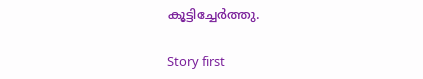കൂട്ടിച്ചേര്‍ത്തു.

Story first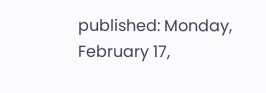published: Monday, February 17,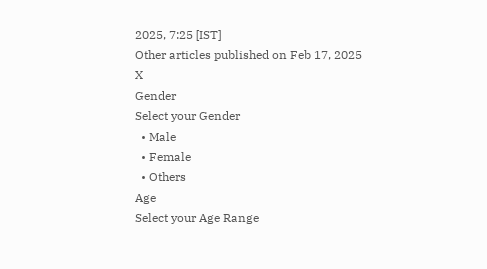2025, 7:25 [IST]
Other articles published on Feb 17, 2025
X
Gender
Select your Gender
  • Male
  • Female
  • Others
Age
Select your Age Range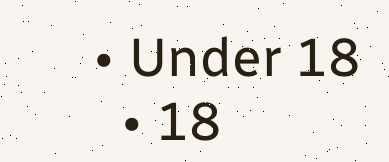• Under 18
  • 18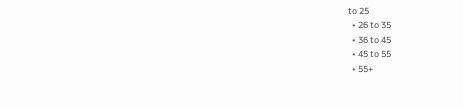to 25
  • 26 to 35
  • 36 to 45
  • 45 to 55
  • 55+